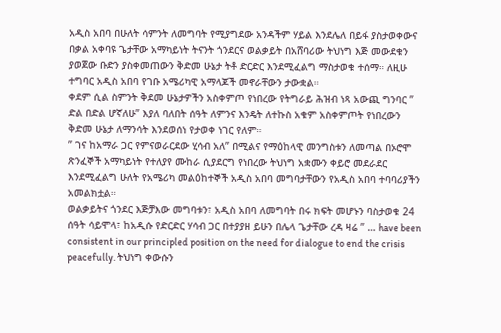አዲስ አበባ በሁለት ሳምንት ለመግባት የሚያግደው አንዳችም ሃይል እንደሌለ በይፋ ያስታወቀውና በቃል አቀባዩ ጌታቸው አማካይነት ትናንት ጎንደርና ወልቃይት በአሸባሪው ትህነግ እጅ መውደቁን ያወጀው ቡድን ያስቀመጠውን ቅድመ ሁኔታ ትቶ ድርድር እንደሚፈልግ ማስታወቁ ተሰማ። ለዚሁ ተግባር አዲስ አበባ የገቡ አሜሪካዊ አማላጆች መኖራቸውን ታውቋል።
ቀደም ሲል ስምንት ቅደመ ሁኔታዎችን አስቀምጦ የነበረው የትግራይ ሕዝብ ነጻ አውጪ ግንባር ” ድል በድል ሆኛለሁ” እያለ ባለበት ሰዓት ለምንና እንዴት ለተኩስ አቁም አስቀምጦት የነበረውን ቅድመ ሁኔታ ለማንሳት እንደወሰነ የታወቀ ነገር የለም።
” ገና ከአማራ ጋር የምናወራርደው ሂሳብ አለ” በሚልና የማዕከላዊ መንግስቱን ለመጣል በኦሮሞ ጽንፈኞች አማካይነት የተለያየ ሙከራ ሲያደርግ የነበረው ትህነግ አቋሙን ቀይሮ መደራደር እንደሚፈልግ ሁለት የአሜሪካ መልዕከተኞች አዲስ አበባ መግባታቸውን የአዲስ አበባ ተባባሪያችን አመልክቷል።
ወልቃይትና ጎንደር እጅቻእው መግባቱን፣ አዲስ አበባ ለመግባት በሩ ክፍት መሆኑን ባስታወቁ 24 ሰዓት ሳይሞላ፣ ከአዲሱ የድርድር ሃሳብ ጋር በተያያዘ ይሁን በሌላ ጌታቸው ረዳ ዛሬ ” … have been consistent in our principled position on the need for dialogue to end the crisis peacefully. ትህነግ ቀውሱን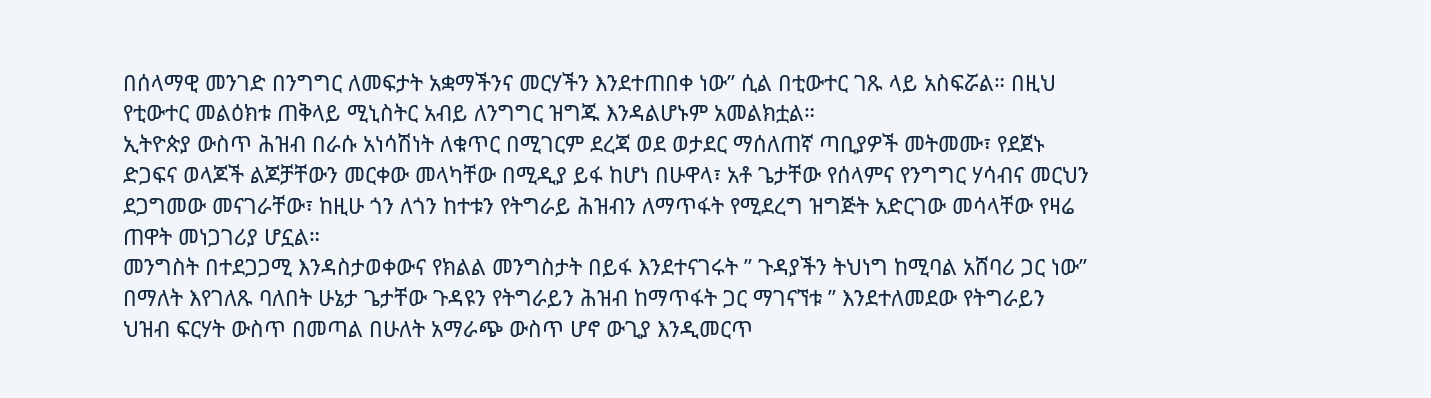በሰላማዊ መንገድ በንግግር ለመፍታት አቋማችንና መርሃችን እንደተጠበቀ ነው” ሲል በቲውተር ገጹ ላይ አስፍሯል። በዚህ የቲውተር መልዕክቱ ጠቅላይ ሚኒስትር አብይ ለንግግር ዝግጁ እንዳልሆኑም አመልክቷል።
ኢትዮጵያ ውስጥ ሕዝብ በራሱ አነሳሽነት ለቁጥር በሚገርም ደረጃ ወደ ወታደር ማሰለጠኛ ጣቢያዎች መትመሙ፣ የደጀኑ ድጋፍና ወላጆች ልጆቻቸውን መርቀው መላካቸው በሚዲያ ይፋ ከሆነ በሁዋላ፣ አቶ ጌታቸው የሰላምና የንግግር ሃሳብና መርህን ደጋግመው መናገራቸው፣ ከዚሁ ጎን ለጎን ከተቱን የትግራይ ሕዝብን ለማጥፋት የሚደረግ ዝግጅት አድርገው መሳላቸው የዛሬ ጠዋት መነጋገሪያ ሆኗል።
መንግስት በተደጋጋሚ እንዳስታወቀውና የክልል መንግስታት በይፋ እንደተናገሩት ” ጉዳያችን ትህነግ ከሚባል አሸባሪ ጋር ነው” በማለት እየገለጹ ባለበት ሁኔታ ጌታቸው ጉዳዩን የትግራይን ሕዝብ ከማጥፋት ጋር ማገናኘቱ ” እንደተለመደው የትግራይን ህዝብ ፍርሃት ውስጥ በመጣል በሁለት አማራጭ ውስጥ ሆኖ ውጊያ እንዲመርጥ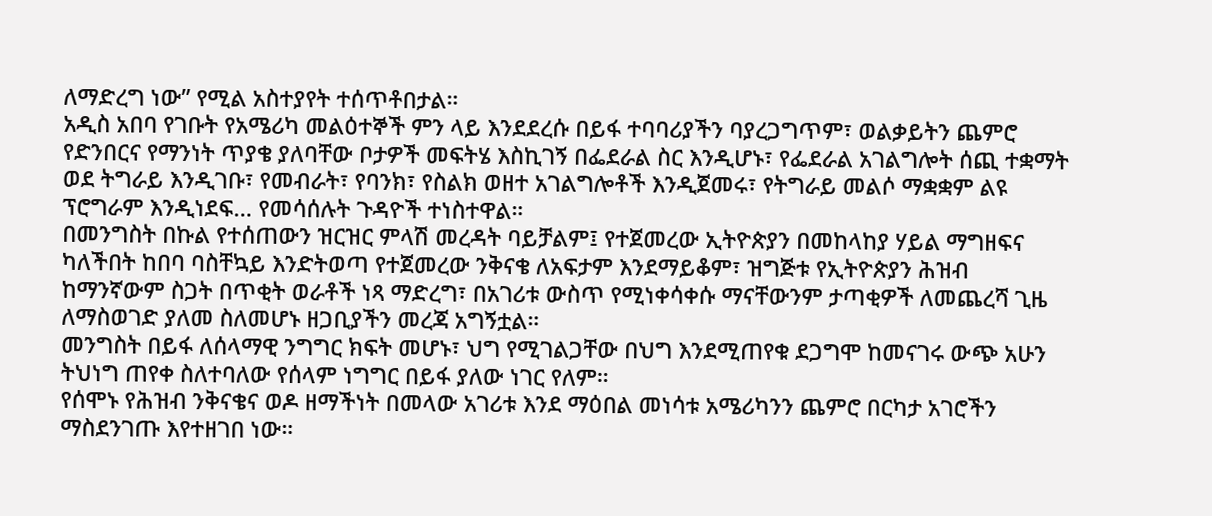ለማድረግ ነው” የሚል አስተያየት ተሰጥቶበታል።
አዲስ አበባ የገቡት የአሜሪካ መልዕተኞች ምን ላይ እንደደረሱ በይፋ ተባባሪያችን ባያረጋግጥም፣ ወልቃይትን ጨምሮ የድንበርና የማንነት ጥያቄ ያለባቸው ቦታዎች መፍትሄ እስኪገኝ በፌደራል ስር እንዲሆኑ፣ የፌደራል አገልግሎት ሰጪ ተቋማት ወደ ትግራይ እንዲገቡ፣ የመብራት፣ የባንክ፣ የስልክ ወዘተ አገልግሎቶች እንዲጀመሩ፣ የትግራይ መልሶ ማቋቋም ልዩ ፕሮግራም እንዲነደፍ… የመሳሰሉት ጉዳዮች ተነስተዋል።
በመንግስት በኩል የተሰጠውን ዝርዝር ምላሽ መረዳት ባይቻልም፤ የተጀመረው ኢትዮጵያን በመከላከያ ሃይል ማግዘፍና ካለችበት ከበባ ባስቸኳይ እንድትወጣ የተጀመረው ንቅናቄ ለአፍታም እንደማይቆም፣ ዝግጅቱ የኢትዮጵያን ሕዝብ ከማንኛውም ስጋት በጥቂት ወራቶች ነጻ ማድረግ፣ በአገሪቱ ውስጥ የሚነቀሳቀሱ ማናቸውንም ታጣቂዎች ለመጨረሻ ጊዜ ለማስወገድ ያለመ ስለመሆኑ ዘጋቢያችን መረጃ አግኝቷል።
መንግስት በይፋ ለሰላማዊ ንግግር ክፍት መሆኑ፣ ህግ የሚገልጋቸው በህግ እንደሚጠየቁ ደጋግሞ ከመናገሩ ውጭ አሁን ትህነግ ጠየቀ ስለተባለው የሰላም ነግግር በይፋ ያለው ነገር የለም።
የሰሞኑ የሕዝብ ንቅናቄና ወዶ ዘማችነት በመላው አገሪቱ እንደ ማዕበል መነሳቱ አሜሪካንን ጨምሮ በርካታ አገሮችን ማስደንገጡ እየተዘገበ ነው።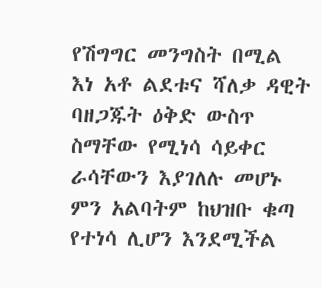የሽግግር መንግስት በሚል እነ አቶ ልደቱና ሻለቃ ዳዊት ባዘጋጁት ዕቅድ ውስጥ ስማቸው የሚነሳ ሳይቀር ራሳቸውን እያገለሉ መሆኑ ምን አልባትም ከህዝቡ ቁጣ የተነሳ ሊሆን እንደሚችል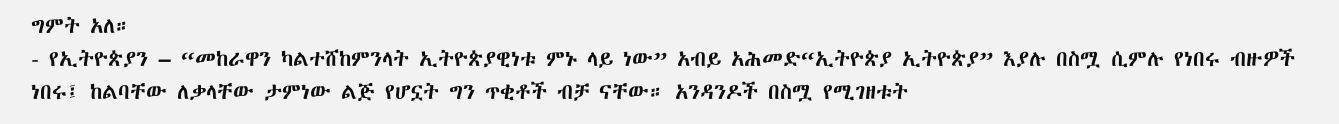ግምት አለ።
- የኢትዮጵያን – “መከራዋን ካልተሸከምንላት ኢትዮጵያዊነቱ ምኑ ላይ ነው” አብይ አሕመድ“ኢትዮጵያ ኢትዮጵያ” እያሉ በስሟ ሲምሉ የነበሩ ብዙዎች ነበሩ፤ ከልባቸው ለቃላቸው ታምነው ልጅ የሆኗት ግን ጥቂቶች ብቻ ናቸው። አንዳንዶች በስሟ የሚገዘቱት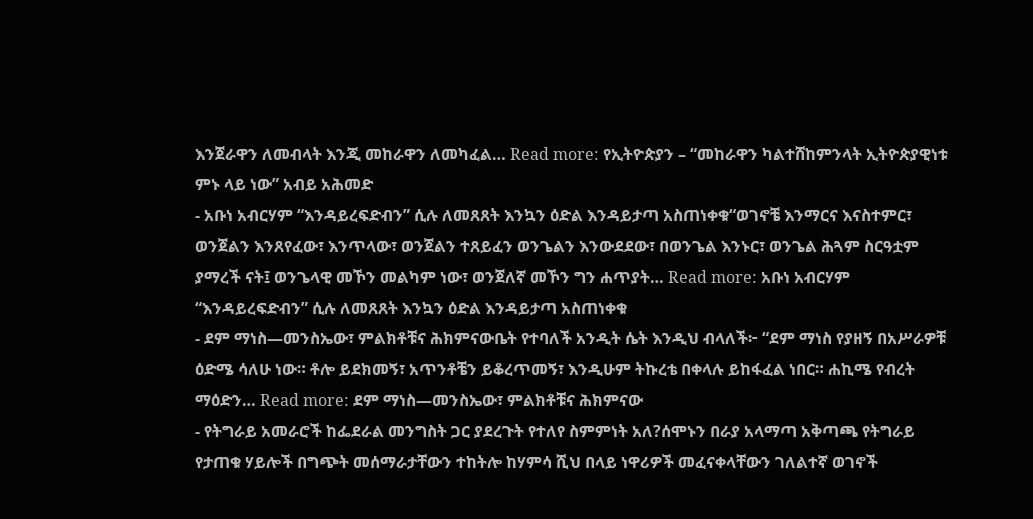እንጀራዋን ለመብላት እንጂ መከራዋን ለመካፈል… Read more: የኢትዮጵያን – “መከራዋን ካልተሸከምንላት ኢትዮጵያዊነቱ ምኑ ላይ ነው” አብይ አሕመድ
- አቡነ አብርሃም “እንዳይረፍድብን” ሲሉ ለመጸጸት እንኳን ዕድል እንዳይታጣ አስጠነቀቁ“ወገኖቼ እንማርና እናስተምር፣ ወንጀልን እንጸየፈው፣ እንጥላው፣ ወንጀልን ተጸይፈን ወንጌልን እንውደደው፣ በወንጌል እንኑር፣ ወንጌል ሕጓም ስርዓቷም ያማረች ናት፤ ወንጌላዊ መኾን መልካም ነው፣ ወንጀለኛ መኾን ግን ሐጥያት… Read more: አቡነ አብርሃም “እንዳይረፍድብን” ሲሉ ለመጸጸት እንኳን ዕድል እንዳይታጣ አስጠነቀቁ
- ደም ማነስ—መንስኤው፣ ምልክቶቹና ሕክምናውቤት የተባለች አንዲት ሴት እንዲህ ብላለች፦ “ደም ማነስ የያዘኝ በአሥራዎቹ ዕድሜ ሳለሁ ነው። ቶሎ ይደክመኝ፣ አጥንቶቼን ይቆረጥመኝ፣ እንዲሁም ትኩረቴ በቀላሉ ይከፋፈል ነበር። ሐኪሜ የብረት ማዕድን… Read more: ደም ማነስ—መንስኤው፣ ምልክቶቹና ሕክምናው
- የትግራይ አመራሮች ከፌደራል መንግስት ጋር ያደረጉት የተለየ ስምምነት አለ?ሰሞኑን በራያ አላማጣ አቅጣጫ የትግራይ የታጠቁ ሃይሎች በግጭት መሰማራታቸውን ተከትሎ ከሃምሳ ሺህ በላይ ነዋሪዎች መፈናቀላቸውን ገለልተኛ ወገኖች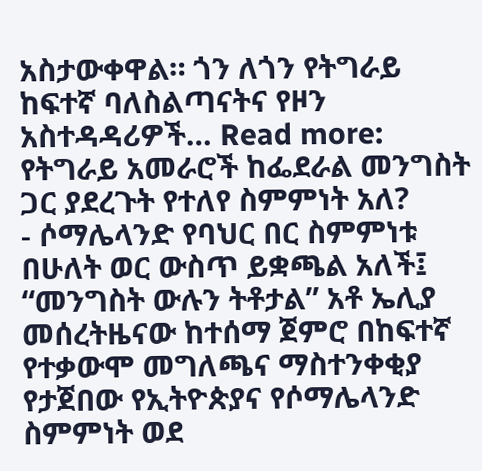አስታውቀዋል። ጎን ለጎን የትግራይ ከፍተኛ ባለስልጣናትና የዞን አስተዳዳሪዎች… Read more: የትግራይ አመራሮች ከፌደራል መንግስት ጋር ያደረጉት የተለየ ስምምነት አለ?
- ሶማሌላንድ የባህር በር ስምምነቱ በሁለት ወር ውስጥ ይቋጫል አለች፤ “መንግስት ውሉን ትቶታል” አቶ ኤሊያ መሰረትዜናው ከተሰማ ጀምሮ በከፍተኛ የተቃውሞ መግለጫና ማስተንቀቂያ የታጀበው የኢትዮጵያና የሶማሌላንድ ስምምነት ወደ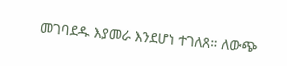መገባደዱ እያመራ እንደሆነ ተገለጸ። ለውጭ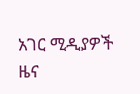አገር ሚዲያዎች ዜና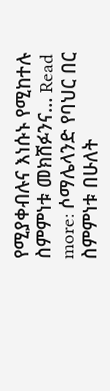የሚያቀብሉና እነሱኑ የሚከተሉ ስምምነቱ መክሸፉንና… Read more: ሶማሌላንድ የባህር በር ስምምነቱ በሁለት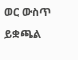ወር ውስጥ ይቋጫል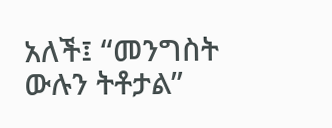አለች፤ “መንግስት ውሉን ትቶታል”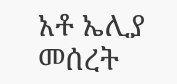አቶ ኤሊያ መሰረት